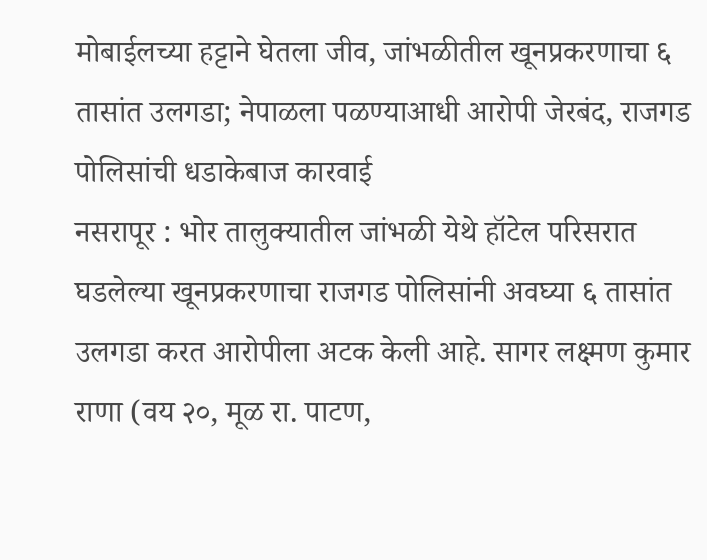मोबाईलच्या हट्टाने घेतला जीव, जांभळीतील खूनप्रकरणाचा ६ तासांत उलगडा; नेपाळला पळण्याआधी आरोपी जेरबंद, राजगड पोलिसांची धडाकेबाज कारवाई
नसरापूर : भोर तालुक्यातील जांभळी येथे हॉटेल परिसरात घडलेल्या खूनप्रकरणाचा राजगड पोलिसांनी अवघ्या ६ तासांत उलगडा करत आरोपीला अटक केली आहे. सागर लक्ष्मण कुमार राणा (वय २०, मूळ रा. पाटण,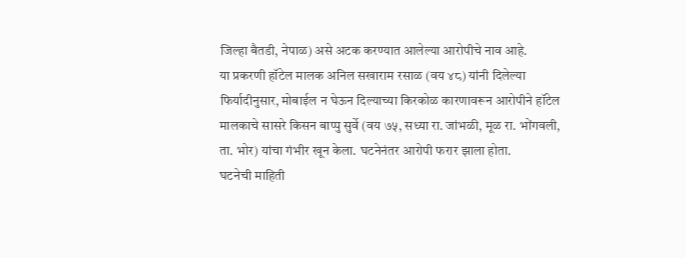जिल्हा बैतडी, नेपाळ) असे अटक करण्यात आलेल्या आरोपीचे नाव आहे.
या प्रकरणी हॉटेल मालक अनिल सखाराम रसाळ (वय ४८) यांनी दिलेल्या फिर्यादीनुसार, मोबाईल न घेऊन दिल्याच्या किरकोळ कारणावरून आरोपीने हॉटेल मालकाचे सासरे किसन बाप्पु सुर्वे (वय ७५, सध्या रा. जांभळी, मूळ रा. भोंगवली, ता. भोर) यांचा गंभीर खून केला. घटनेनंतर आरोपी फरार झाला होता.
घटनेची माहिती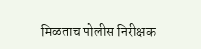मिळताच पोलीस निरीक्षक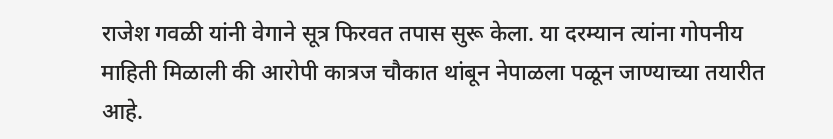राजेश गवळी यांनी वेगाने सूत्र फिरवत तपास सुरू केला. या दरम्यान त्यांना गोपनीय माहिती मिळाली की आरोपी कात्रज चौकात थांबून नेपाळला पळून जाण्याच्या तयारीत आहे.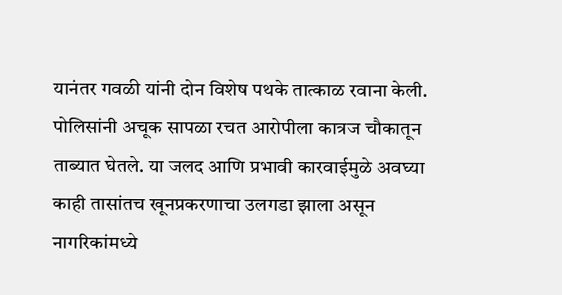यानंतर गवळी यांनी दोन विशेष पथके तात्काळ रवाना केली. पोलिसांनी अचूक सापळा रचत आरोपीला कात्रज चौकातून ताब्यात घेतले. या जलद आणि प्रभावी कारवाईमुळे अवघ्या काही तासांतच खूनप्रकरणाचा उलगडा झाला असून नागरिकांमध्ये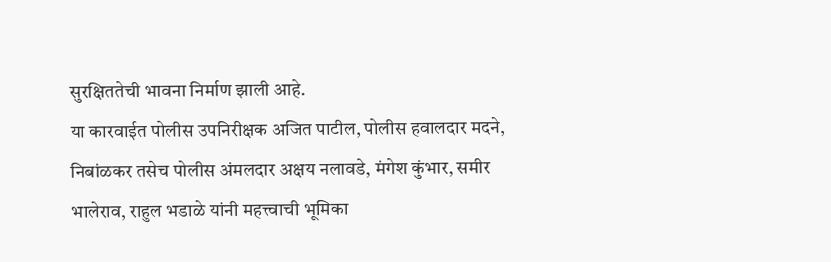सुरक्षिततेची भावना निर्माण झाली आहे.
या कारवाईत पोलीस उपनिरीक्षक अजित पाटील, पोलीस हवालदार मदने, निबांळकर तसेच पोलीस अंमलदार अक्षय नलावडे, मंगेश कुंभार, समीर भालेराव, राहुल भडाळे यांनी महत्त्वाची भूमिका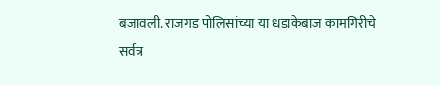बजावली. राजगड पोलिसांच्या या धडाकेबाज कामगिरीचे सर्वत्र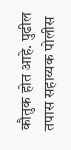कौतुक होत आहे. पुढील तपास सहाय्यक पोलीस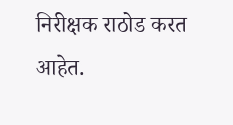निरीक्षक राठोड करत आहेत.